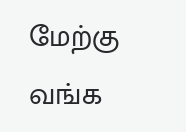மேற்கு வங்க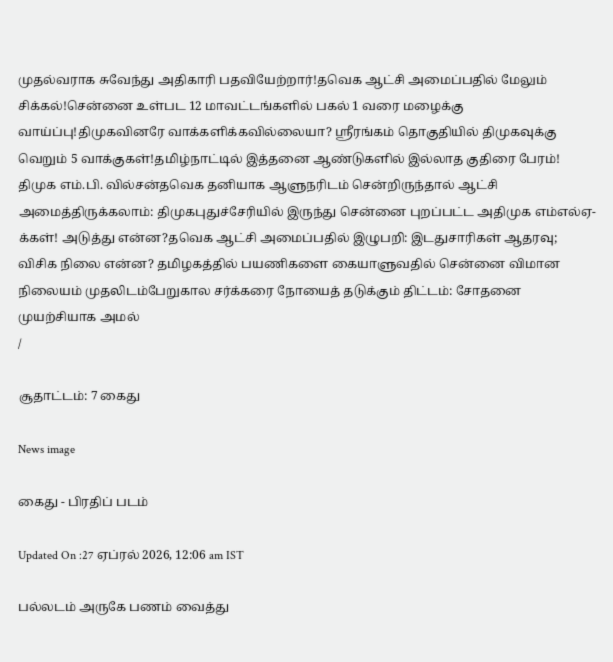முதல்வராக சுவேந்து அதிகாரி பதவியேற்றார்!தவெக ஆட்சி அமைப்பதில் மேலும் சிக்கல்!சென்னை உள்பட 12 மாவட்டங்களில் பகல் 1 வரை மழைக்கு வாய்ப்பு!திமுகவினரே வாக்களிக்கவில்லையா? ஸ்ரீரங்கம் தொகுதியில் திமுகவுக்கு வெறும் 5 வாக்குகள்!தமிழ்நாட்டில் இத்தனை ஆண்டுகளில் இல்லாத குதிரை பேரம்! திமுக எம்.பி. வில்சன்தவெக தனியாக ஆளுநரிடம் சென்றிருந்தால் ஆட்சி அமைத்திருக்கலாம்: திமுகபுதுச்சேரியில் இருந்து சென்னை புறப்பட்ட அதிமுக எம்எல்ஏ-க்கள்! அடுத்து என்ன?தவெக ஆட்சி அமைப்பதில் இழுபறி: இடதுசாரிகள் ஆதரவு; விசிக நிலை என்ன? தமிழகத்தில் பயணிகளை கையாளுவதில் சென்னை விமான நிலையம் முதலிடம்பேறுகால சர்க்கரை நோயைத் தடுக்கும் திட்டம்: சோதனை முயற்சியாக அமல்
/

சூதாட்டம்: 7 கைது

News image

கைது - பிரதிப் படம்

Updated On :27 ஏப்ரல் 2026, 12:06 am IST

பல்லடம் அருகே பணம் வைத்து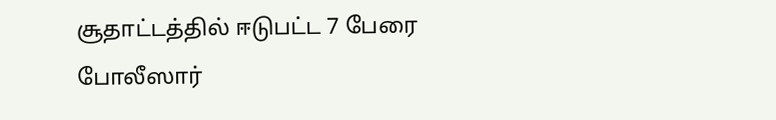சூதாட்டத்தில் ஈடுபட்ட 7 பேரை போலீஸார்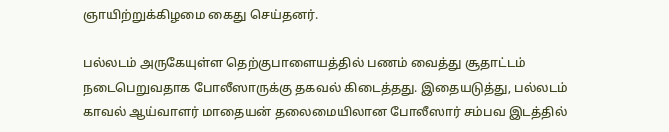ஞாயிற்றுக்கிழமை கைது செய்தனர்.

பல்லடம் அருகேயுள்ள தெற்குபாளையத்தில் பணம் வைத்து சூதாட்டம் நடைபெறுவதாக போலீஸாருக்கு தகவல் கிடைத்தது. இதையடுத்து, பல்லடம் காவல் ஆய்வாளர் மாதையன் தலைமையிலான போலீஸார் சம்பவ இடத்தில்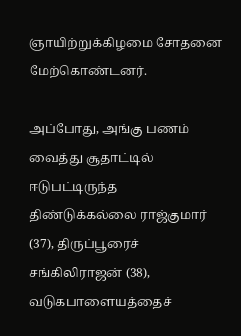ஞாயிற்றுக்கிழமை சோதனை மேற்கொண்டனர்.

அப்போது, அங்கு பணம் வைத்து சூதாட்டில் ஈடுபட்டிருந்த திண்டுக்கல்லை ராஜ்குமார் (37), திருப்பூரைச் சங்கிலிராஜன் (38), வடுகபாளையத்தைச்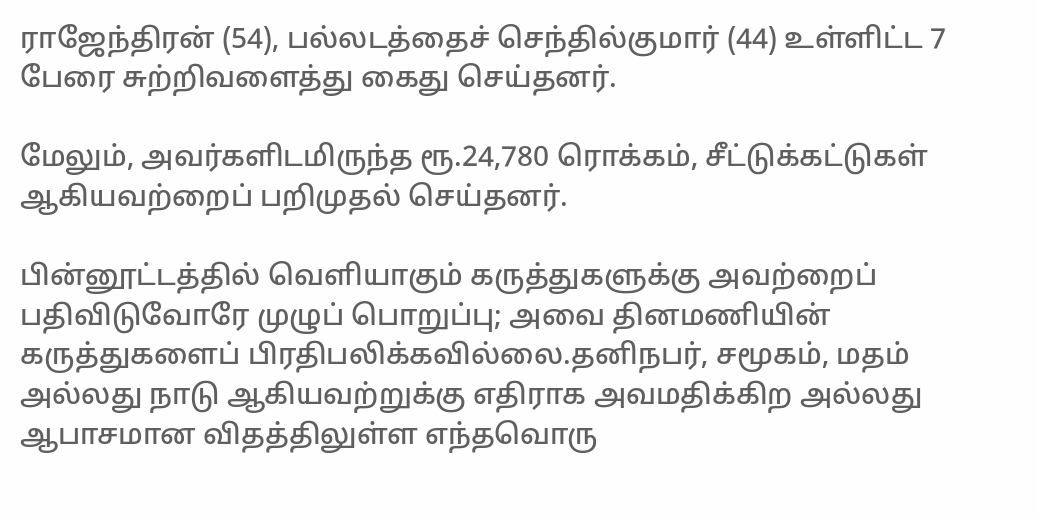ராஜேந்திரன் (54), பல்லடத்தைச் செந்தில்குமார் (44) உள்ளிட்ட 7 பேரை சுற்றிவளைத்து கைது செய்தனர்.

மேலும், அவர்களிடமிருந்த ரூ.24,780 ரொக்கம், சீட்டுக்கட்டுகள் ஆகியவற்றைப் பறிமுதல் செய்தனர்.

பின்னூட்டத்தில் வெளியாகும் கருத்துகளுக்கு அவற்றைப் பதிவிடுவோரே முழுப் பொறுப்பு; அவை தினமணியின் கருத்துகளைப் பிரதிபலிக்கவில்லை.தனிநபர், சமூகம், மதம் அல்லது நாடு ஆகியவற்றுக்கு எதிராக அவமதிக்கிற அல்லது ஆபாசமான விதத்திலுள்ள எந்தவொரு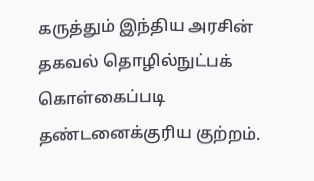கருத்தும் இந்திய அரசின் தகவல் தொழில்நுட்பக் கொள்கைப்படி தண்டனைக்குரிய குற்றம்.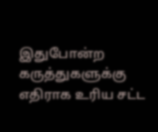இதுபோன்ற கருத்துகளுக்கு எதிராக உரிய சட்ட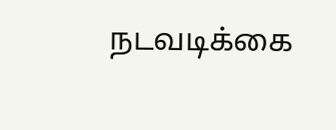நடவடிக்கை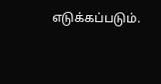எடுக்கப்படும்.